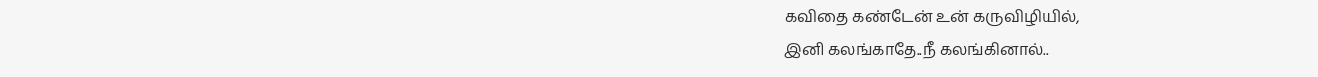கவிதை கண்டேன் உன் கருவிழியில்,
இனி கலங்காதே..நீ கலங்கினால்..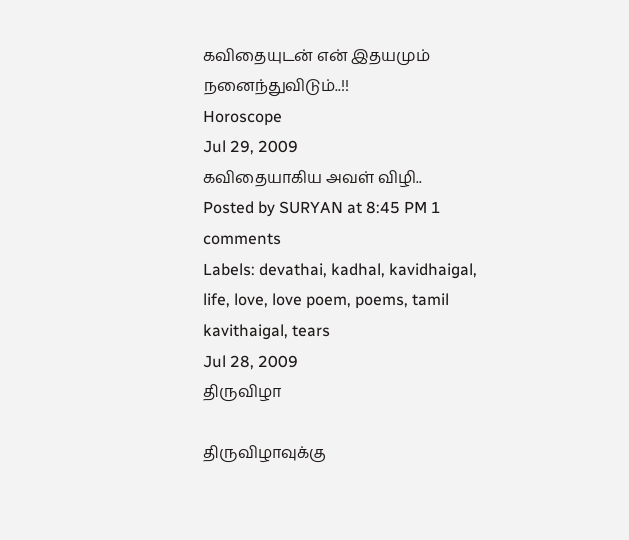கவிதையுடன் என் இதயமும் நனைந்துவிடும்..!!
Horoscope
Jul 29, 2009
கவிதையாகிய அவள் விழி..
Posted by SURYAN at 8:45 PM 1 comments
Labels: devathai, kadhal, kavidhaigal, life, love, love poem, poems, tamil kavithaigal, tears
Jul 28, 2009
திருவிழா

திருவிழாவுக்கு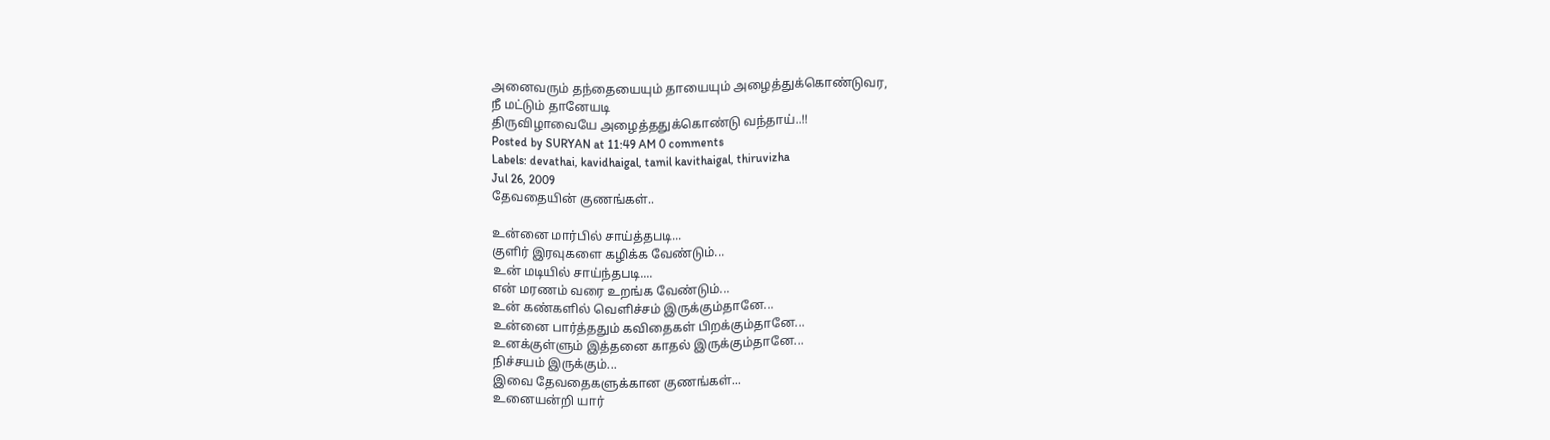அனைவரும் தந்தையையும் தாயையும் அழைத்துக்கொண்டுவர,
நீ மட்டும் தானேயடி
திருவிழாவையே அழைத்ததுக்கொண்டு வந்தாய்..!!
Posted by SURYAN at 11:49 AM 0 comments
Labels: devathai, kavidhaigal, tamil kavithaigal, thiruvizha
Jul 26, 2009
தேவதையின் குணங்கள்..

உன்னை மார்பில் சாய்த்தபடி...
குளிர் இரவுகளை கழிக்க வேண்டும்...
உன் மடியில் சாய்ந்தபடி....
என் மரணம் வரை உறங்க வேண்டும்...
உன் கண்களில் வெளிச்சம் இருக்கும்தானே...
உன்னை பார்த்ததும் கவிதைகள் பிறக்கும்தானே...
உனக்குள்ளும் இத்தனை காதல் இருக்கும்தானே...
நிச்சயம் இருக்கும்...
இவை தேவதைகளுக்கான குணங்கள்...
உனையன்றி யார்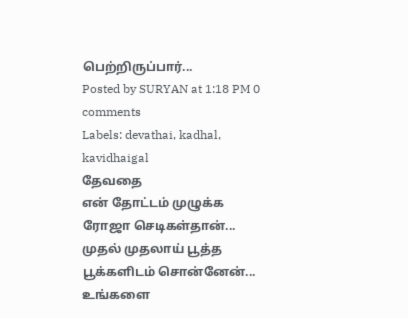பெற்றிருப்பார்...
Posted by SURYAN at 1:18 PM 0 comments
Labels: devathai, kadhal, kavidhaigal
தேவதை
என் தோட்டம் முழுக்க ரோஜா செடிகள்தான்...
முதல் முதலாய் பூத்த பூக்களிடம் சொன்னேன்...
உங்களை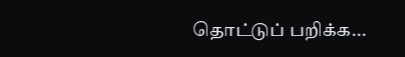தொட்டுப் பறிக்க...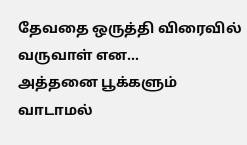தேவதை ஒருத்தி விரைவில் வருவாள் என...
அத்தனை பூக்களும் வாடாமல்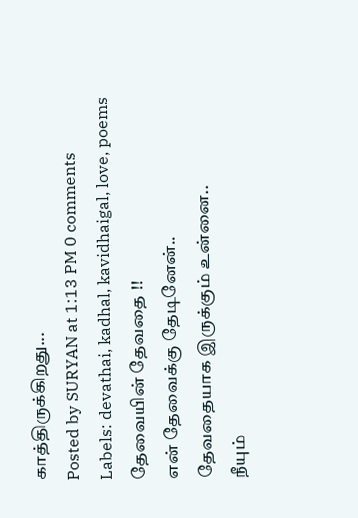காத்திருக்கிறது...
Posted by SURYAN at 1:13 PM 0 comments
Labels: devathai, kadhal, kavidhaigal, love, poems
தேவையின் தேவதை !!
என் தேவைக்கு தேடினேன்..
தேவதையாக இருக்கும் உன்னை..
நீயும்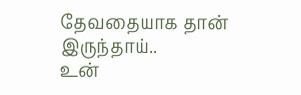தேவதையாக தான் இருந்தாய்..
உன்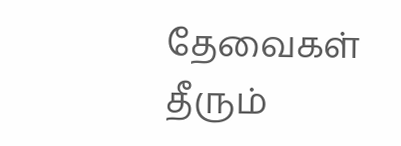தேவைகள் தீரும்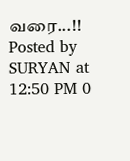வரை...!!
Posted by SURYAN at 12:50 PM 0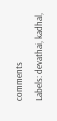comments
Labels: devathai, kadhal,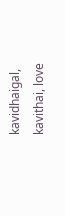kavidhaigal, kavithai, love